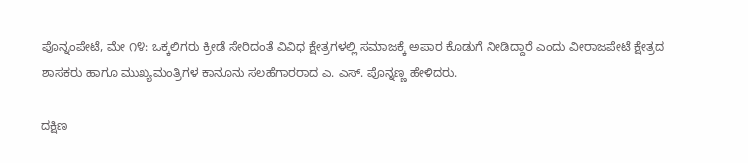ಪೊನ್ನಂಪೇಟೆ, ಮೇ ೧೪: ಒಕ್ಕಲಿಗರು ಕ್ರೀಡೆ ಸೇರಿದಂತೆ ವಿವಿಧ ಕ್ಷೇತ್ರಗಳಲ್ಲಿ ಸಮಾಜಕ್ಕೆ ಅಪಾರ ಕೊಡುಗೆ ನೀಡಿದ್ದಾರೆ ಎಂದು ವೀರಾಜಪೇಟೆ ಕ್ಷೇತ್ರದ ಶಾಸಕರು ಹಾಗೂ ಮುಖ್ಯಮಂತ್ರಿಗಳ ಕಾನೂನು ಸಲಹೆಗಾರರಾದ ಎ. ಎಸ್. ಪೊನ್ನಣ್ಣ ಹೇಳಿದರು.

ದಕ್ಷಿಣ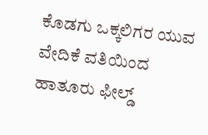ಕೊಡಗು ಒಕ್ಕಲಿಗರ ಯುವ ವೇದಿಕೆ ವತಿಯಿಂದ ಹಾತೂರು ಫೀಲ್ಡ್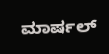ಮಾರ್ಷಲ್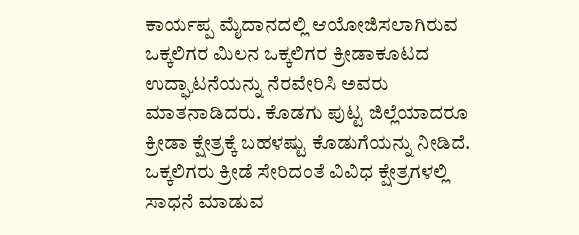ಕಾರ್ಯಪ್ಪ ಮೈದಾನದಲ್ಲಿ ಆಯೋಜಿಸಲಾಗಿರುವ ಒಕ್ಕಲಿಗರ ಮಿಲನ ಒಕ್ಕಲಿಗರ ಕ್ರೀಡಾಕೂಟದ ಉದ್ಘಾಟನೆಯನ್ನು ನೆರವೇರಿಸಿ ಅವರು ಮಾತನಾಡಿದರು. ಕೊಡಗು ಪುಟ್ಟ ಜಿಲ್ಲೆಯಾದರೂ ಕ್ರೀಡಾ ಕ್ಷೇತ್ರಕ್ಕೆ ಬಹಳಷ್ಟು ಕೊಡುಗೆಯನ್ನು ನೀಡಿದೆ. ಒಕ್ಕಲಿಗರು ಕ್ರೀಡೆ ಸೇರಿದಂತೆ ವಿವಿಧ ಕ್ಷೇತ್ರಗಳಲ್ಲಿ ಸಾಧನೆ ಮಾಡುವ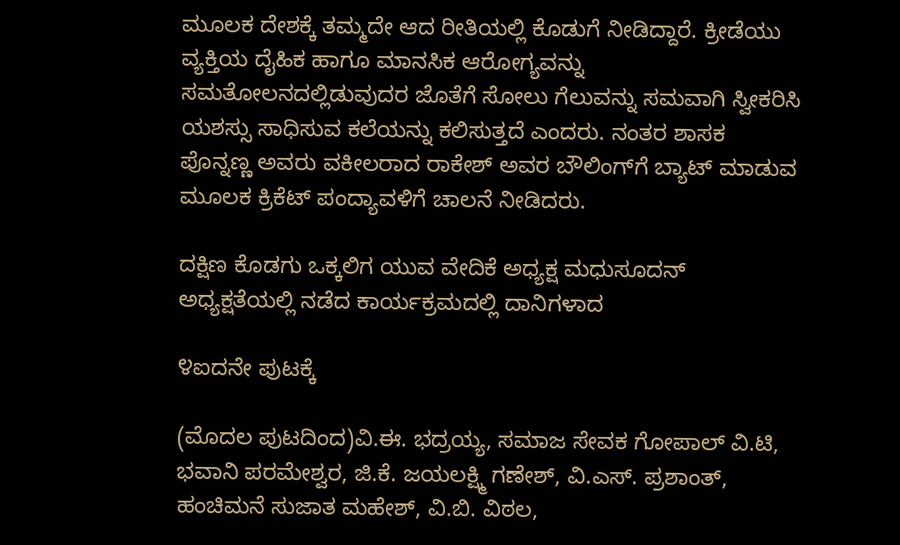ಮೂಲಕ ದೇಶಕ್ಕೆ ತಮ್ಮದೇ ಆದ ರೀತಿಯಲ್ಲಿ ಕೊಡುಗೆ ನೀಡಿದ್ದಾರೆ. ಕ್ರೀಡೆಯು ವ್ಯಕ್ತಿಯ ದೈಹಿಕ ಹಾಗೂ ಮಾನಸಿಕ ಆರೋಗ್ಯವನ್ನು ಸಮತೋಲನದಲ್ಲಿಡುವುದರ ಜೊತೆಗೆ ಸೋಲು ಗೆಲುವನ್ನು ಸಮವಾಗಿ ಸ್ವೀಕರಿಸಿ ಯಶಸ್ಸು ಸಾಧಿಸುವ ಕಲೆಯನ್ನು ಕಲಿಸುತ್ತದೆ ಎಂದರು. ನಂತರ ಶಾಸಕ ಪೊನ್ನಣ್ಣ ಅವರು ವಕೀಲರಾದ ರಾಕೇಶ್ ಅವರ ಬೌಲಿಂಗ್‌ಗೆ ಬ್ಯಾಟ್ ಮಾಡುವ ಮೂಲಕ ಕ್ರಿಕೆಟ್ ಪಂದ್ಯಾವಳಿಗೆ ಚಾಲನೆ ನೀಡಿದರು.

ದಕ್ಷಿಣ ಕೊಡಗು ಒಕ್ಕಲಿಗ ಯುವ ವೇದಿಕೆ ಅಧ್ಯಕ್ಷ ಮಧುಸೂದನ್ ಅಧ್ಯಕ್ಷತೆಯಲ್ಲಿ ನಡೆದ ಕಾರ್ಯಕ್ರಮದಲ್ಲಿ ದಾನಿಗಳಾದ

೪ಐದನೇ ಪುಟಕ್ಕೆ

(ಮೊದಲ ಪುಟದಿಂದ)ವಿ.ಈ. ಭದ್ರಯ್ಯ, ಸಮಾಜ ಸೇವಕ ಗೋಪಾಲ್ ವಿ.ಟಿ, ಭವಾನಿ ಪರಮೇಶ್ವರ, ಜಿ.ಕೆ. ಜಯಲಕ್ಷ್ಮಿ ಗಣೇಶ್, ವಿ.ಎಸ್. ಪ್ರಶಾಂತ್, ಹಂಚಿಮನೆ ಸುಜಾತ ಮಹೇಶ್, ವಿ.ಬಿ. ವಿಠಲ,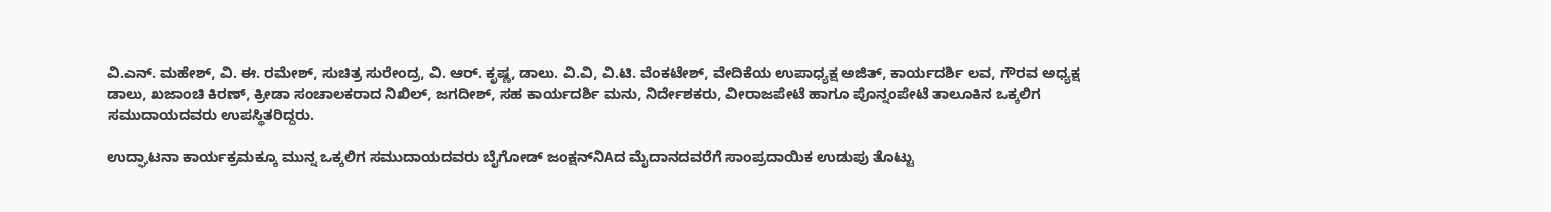ವಿ.ಎನ್. ಮಹೇಶ್, ವಿ. ಈ. ರಮೇಶ್, ಸುಚಿತ್ರ ಸುರೇಂದ್ರ, ವಿ. ಆರ್. ಕೃಷ್ಣ, ಡಾಲು. ವಿ.ವಿ, ವಿ.ಟಿ. ವೆಂಕಟೇಶ್, ವೇದಿಕೆಯ ಉಪಾಧ್ಯಕ್ಷ ಅಜಿತ್, ಕಾರ್ಯದರ್ಶಿ ಲವ, ಗೌರವ ಅಧ್ಯಕ್ಷ ಡಾಲು, ಖಜಾಂಚಿ ಕಿರಣ್, ಕ್ರೀಡಾ ಸಂಚಾಲಕರಾದ ನಿಖಿಲ್, ಜಗದೀಶ್, ಸಹ ಕಾರ್ಯದರ್ಶಿ ಮನು, ನಿರ್ದೇಶಕರು, ವೀರಾಜಪೇಟೆ ಹಾಗೂ ಪೊನ್ನಂಪೇಟೆ ತಾಲೂಕಿನ ಒಕ್ಕಲಿಗ ಸಮುದಾಯದವರು ಉಪಸ್ಥಿತರಿದ್ದರು.

ಉದ್ಘಾಟನಾ ಕಾರ್ಯಕ್ರಮಕ್ಕೂ ಮುನ್ನ ಒಕ್ಕಲಿಗ ಸಮುದಾಯದವರು ಬೈಗೋಡ್ ಜಂಕ್ಷನ್‌ನಿAದ ಮೈದಾನದವರೆಗೆ ಸಾಂಪ್ರದಾಯಿಕ ಉಡುಪು ತೊಟ್ಟು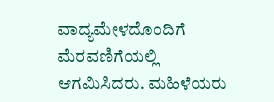ವಾದ್ಯಮೇಳದೊಂದಿಗೆ ಮೆರವಣಿಗೆಯಲ್ಲಿ ಆಗಮಿಸಿದರು. ಮಹಿಳೆಯರು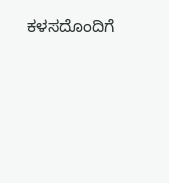ಕಳಸದೊಂದಿಗೆ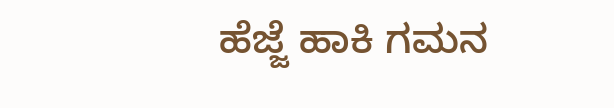ಹೆಜ್ಜೆ ಹಾಕಿ ಗಮನ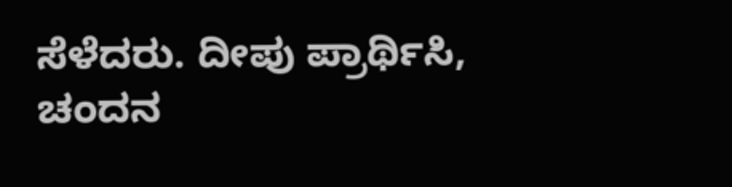ಸೆಳೆದರು. ದೀಪು ಪ್ರಾರ್ಥಿಸಿ, ಚಂದನ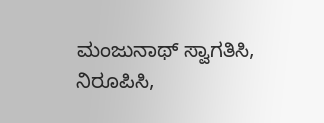ಮಂಜುನಾಥ್ ಸ್ವಾಗತಿಸಿ, ನಿರೂಪಿಸಿ,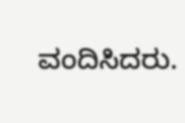ವಂದಿಸಿದರು.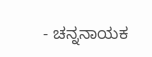- ಚನ್ನನಾಯಕ